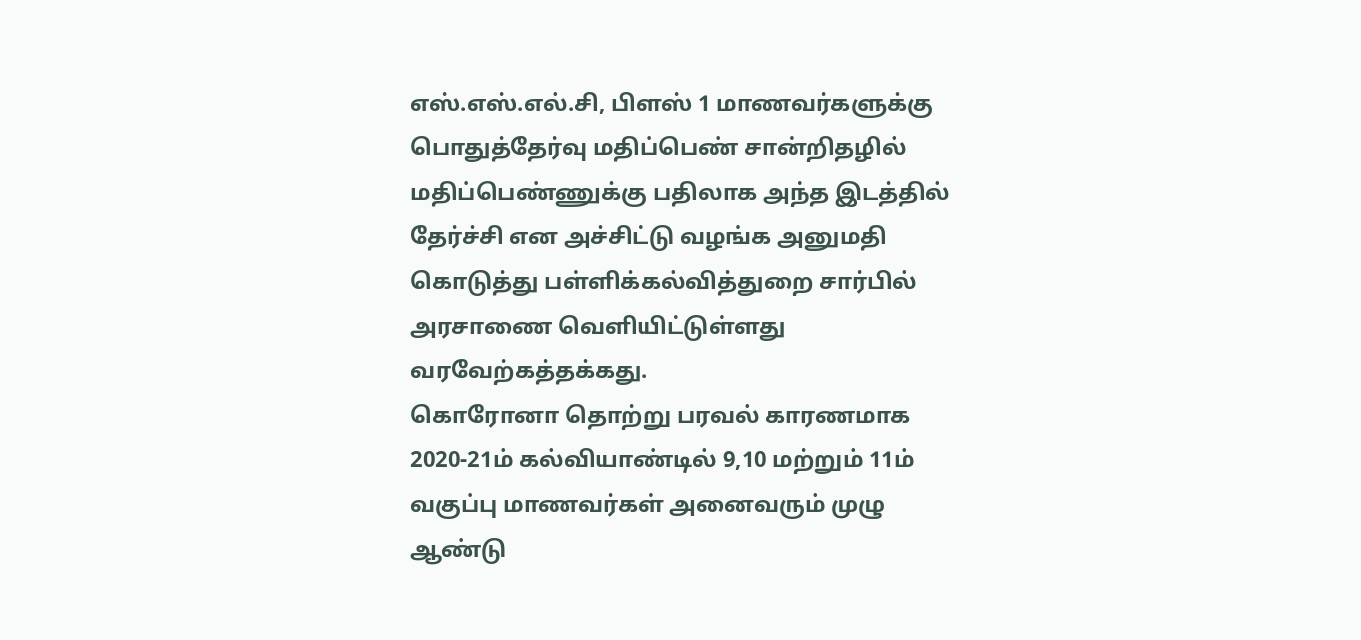எஸ்.எஸ்.எல்.சி, பிளஸ் 1 மாணவர்களுக்கு பொதுத்தேர்வு மதிப்பெண் சான்றிதழில் மதிப்பெண்ணுக்கு பதிலாக அந்த இடத்தில் தேர்ச்சி என அச்சிட்டு வழங்க அனுமதி கொடுத்து பள்ளிக்கல்வித்துறை சார்பில் அரசாணை வெளியிட்டுள்ளது வரவேற்கத்தக்கது.
கொரோனா தொற்று பரவல் காரணமாக 2020-21ம் கல்வியாண்டில் 9,10 மற்றும் 11ம் வகுப்பு மாணவர்கள் அனைவரும் முழு ஆண்டு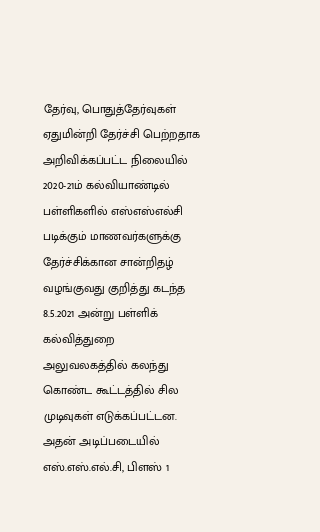தேர்வு, பொதுத்தேர்வுகள் ஏதுமின்றி தேர்ச்சி பெற்றதாக அறிவிக்கப்பட்ட நிலையில் 2020-21ம் கல்வியாண்டில் பள்ளிகளில் எஸ்எஸ்எல்சி படிக்கும் மாணவர்களுக்கு தேர்ச்சிக்கான சான்றிதழ் வழங்குவது குறித்து கடந்த 8.5.2021 அன்று பள்ளிக் கல்வித்துறை அலுவலகத்தில் கலந்து கொண்ட கூட்டத்தில் சில முடிவுகள் எடுக்கப்பட்டன.
அதன் அடிப்படையில் எஸ்.எஸ்.எல்.சி, பிளஸ் 1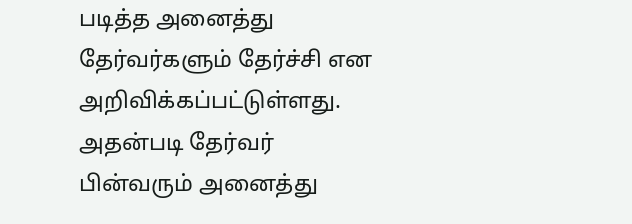படித்த அனைத்து தேர்வர்களும் தேர்ச்சி என அறிவிக்கப்பட்டுள்ளது.
அதன்படி தேர்வர் பின்வரும் அனைத்து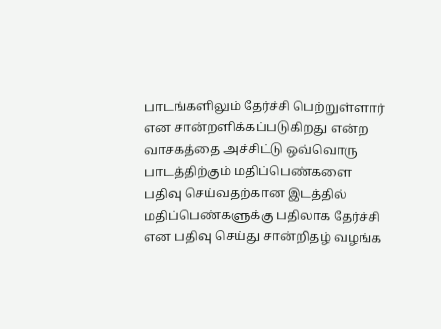பாடங்களிலும் தேர்ச்சி பெற்றுள்ளார் என சான்றளிக்கப்படுகிறது என்ற வாசகத்தை அச்சிட்டு ஒவ்வொரு பாடத்திற்கும் மதிப்பெண்களை பதிவு செய்வதற்கான இடத்தில் மதிப்பெண்களுக்கு பதிலாக தேர்ச்சி என பதிவு செய்து சான்றிதழ் வழங்க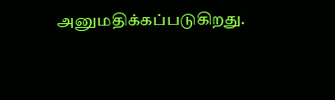அனுமதிக்கப்படுகிறது.